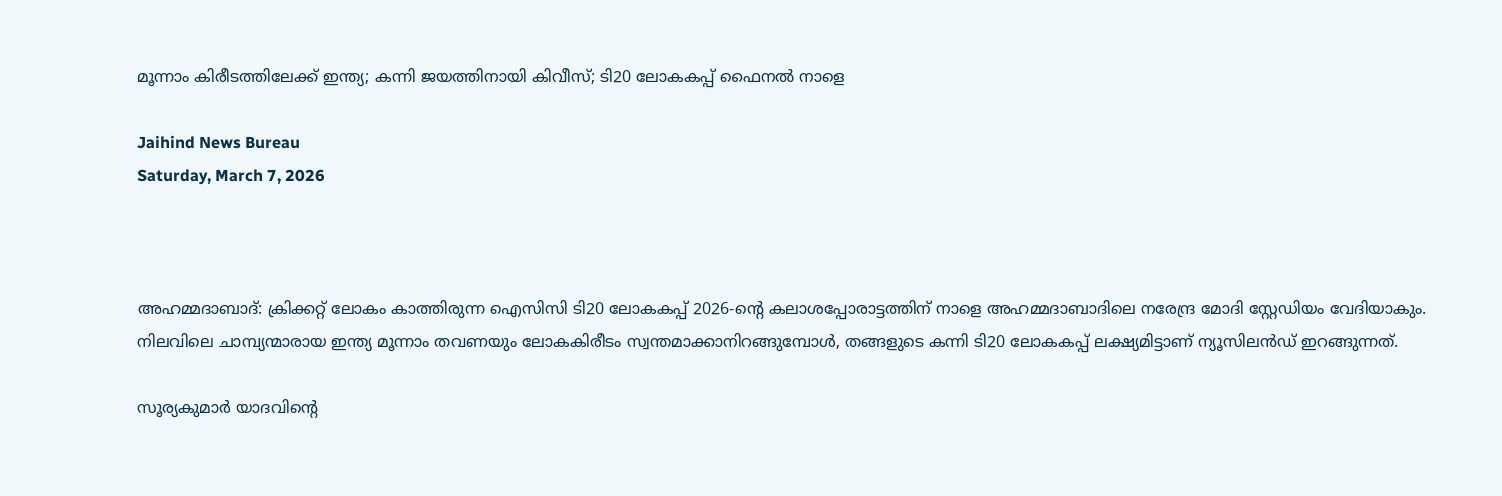മൂന്നാം കിരീടത്തിലേക്ക് ഇന്ത്യ; കന്നി ജയത്തിനായി കിവീസ്; ടി20 ലോകകപ്പ് ഫൈനല്‍ നാളെ

Jaihind News Bureau
Saturday, March 7, 2026



അഹമ്മദാബാദ്: ക്രിക്കറ്റ് ലോകം കാത്തിരുന്ന ഐസിസി ടി20 ലോകകപ്പ് 2026-ന്റെ കലാശപ്പോരാട്ടത്തിന് നാളെ അഹമ്മദാബാദിലെ നരേന്ദ്ര മോദി സ്റ്റേഡിയം വേദിയാകും. നിലവിലെ ചാമ്പ്യന്മാരായ ഇന്ത്യ മൂന്നാം തവണയും ലോകകിരീടം സ്വന്തമാക്കാനിറങ്ങുമ്പോള്‍, തങ്ങളുടെ കന്നി ടി20 ലോകകപ്പ് ലക്ഷ്യമിട്ടാണ് ന്യൂസിലന്‍ഡ് ഇറങ്ങുന്നത്.

സൂര്യകുമാര്‍ യാദവിന്റെ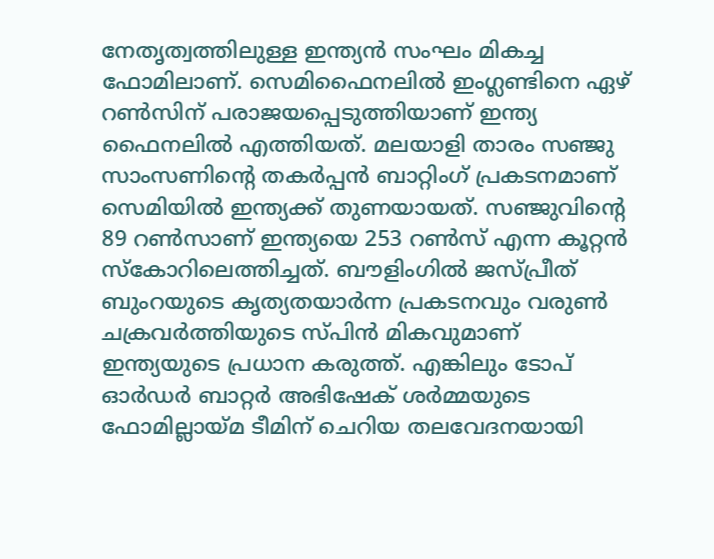നേതൃത്വത്തിലുള്ള ഇന്ത്യന്‍ സംഘം മികച്ച ഫോമിലാണ്. സെമിഫൈനലില്‍ ഇംഗ്ലണ്ടിനെ ഏഴ് റണ്‍സിന് പരാജയപ്പെടുത്തിയാണ് ഇന്ത്യ ഫൈനലില്‍ എത്തിയത്. മലയാളി താരം സഞ്ജു സാംസണിന്റെ തകര്‍പ്പന്‍ ബാറ്റിംഗ് പ്രകടനമാണ് സെമിയില്‍ ഇന്ത്യക്ക് തുണയായത്. സഞ്ജുവിന്റെ 89 റണ്‍സാണ് ഇന്ത്യയെ 253 റണ്‍സ് എന്ന കൂറ്റന്‍ സ്‌കോറിലെത്തിച്ചത്. ബൗളിംഗില്‍ ജസ്പ്രീത് ബുംറയുടെ കൃത്യതയാര്‍ന്ന പ്രകടനവും വരുണ്‍ ചക്രവര്‍ത്തിയുടെ സ്പിന്‍ മികവുമാണ് ഇന്ത്യയുടെ പ്രധാന കരുത്ത്. എങ്കിലും ടോപ് ഓര്‍ഡര്‍ ബാറ്റര്‍ അഭിഷേക് ശര്‍മ്മയുടെ ഫോമില്ലായ്മ ടീമിന് ചെറിയ തലവേദനയായി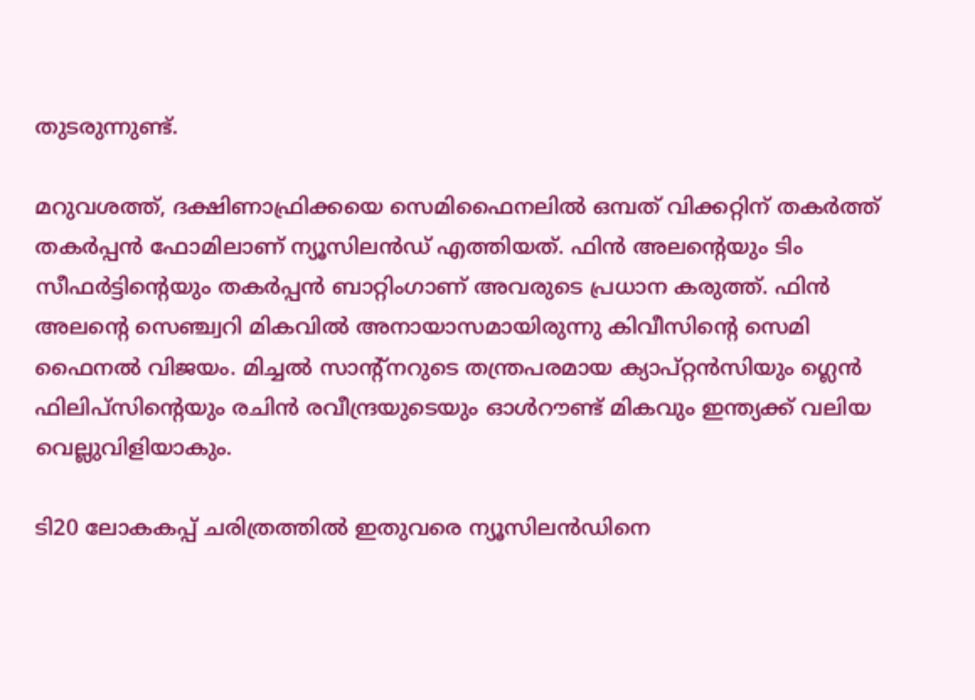തുടരുന്നുണ്ട്.

മറുവശത്ത്, ദക്ഷിണാഫ്രിക്കയെ സെമിഫൈനലില്‍ ഒമ്പത് വിക്കറ്റിന് തകര്‍ത്ത് തകര്‍പ്പന്‍ ഫോമിലാണ് ന്യൂസിലന്‍ഡ് എത്തിയത്. ഫിന്‍ അലന്റെയും ടിം സീഫര്‍ട്ടിന്റെയും തകര്‍പ്പന്‍ ബാറ്റിംഗാണ് അവരുടെ പ്രധാന കരുത്ത്. ഫിന്‍ അലന്റെ സെഞ്ച്വറി മികവില്‍ അനായാസമായിരുന്നു കിവീസിന്റെ സെമി ഫൈനല്‍ വിജയം. മിച്ചല്‍ സാന്റ്‌നറുടെ തന്ത്രപരമായ ക്യാപ്റ്റന്‍സിയും ഗ്ലെന്‍ ഫിലിപ്സിന്റെയും രചിന്‍ രവീന്ദ്രയുടെയും ഓള്‍റൗണ്ട് മികവും ഇന്ത്യക്ക് വലിയ വെല്ലുവിളിയാകും.

ടി20 ലോകകപ്പ് ചരിത്രത്തില്‍ ഇതുവരെ ന്യൂസിലന്‍ഡിനെ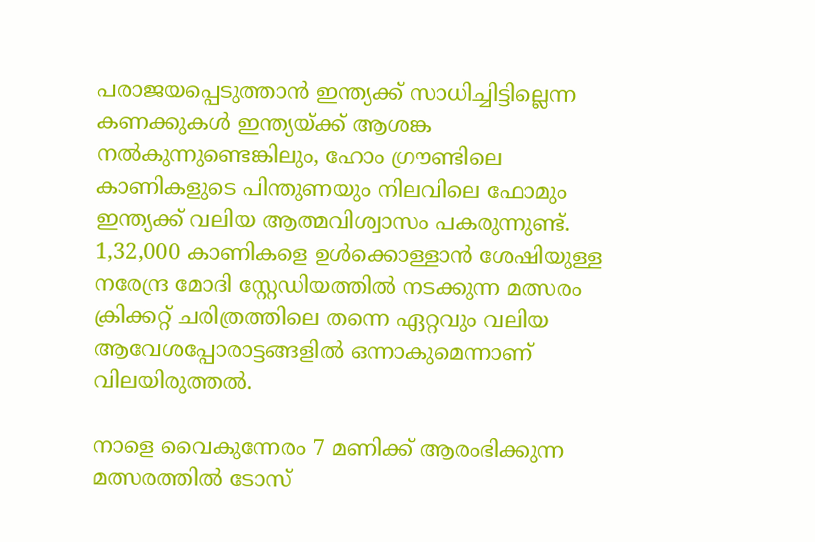പരാജയപ്പെടുത്താന്‍ ഇന്ത്യക്ക് സാധിച്ചിട്ടില്ലെന്ന കണക്കുകള്‍ ഇന്ത്യയ്ക്ക് ആശങ്ക നല്‍കുന്നുണ്ടെങ്കിലും, ഹോം ഗ്രൗണ്ടിലെ കാണികളുടെ പിന്തുണയും നിലവിലെ ഫോമും ഇന്ത്യക്ക് വലിയ ആത്മവിശ്വാസം പകരുന്നുണ്ട്. 1,32,000 കാണികളെ ഉള്‍ക്കൊള്ളാന്‍ ശേഷിയുള്ള നരേന്ദ്ര മോദി സ്റ്റേഡിയത്തില്‍ നടക്കുന്ന മത്സരം ക്രിക്കറ്റ് ചരിത്രത്തിലെ തന്നെ ഏറ്റവും വലിയ ആവേശപ്പോരാട്ടങ്ങളില്‍ ഒന്നാകുമെന്നാണ് വിലയിരുത്തല്‍.

നാളെ വൈകുന്നേരം 7 മണിക്ക് ആരംഭിക്കുന്ന മത്സരത്തില്‍ ടോസ്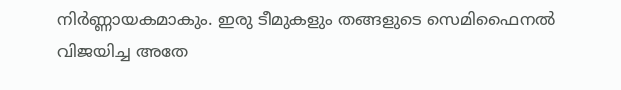നിര്‍ണ്ണായകമാകും. ഇരു ടീമുകളും തങ്ങളുടെ സെമിഫൈനല്‍ വിജയിച്ച അതേ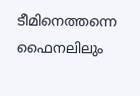ടീമിനെത്തന്നെ ഫൈനലിലും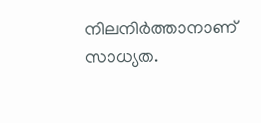നിലനിര്‍ത്താനാണ് സാധ്യത.